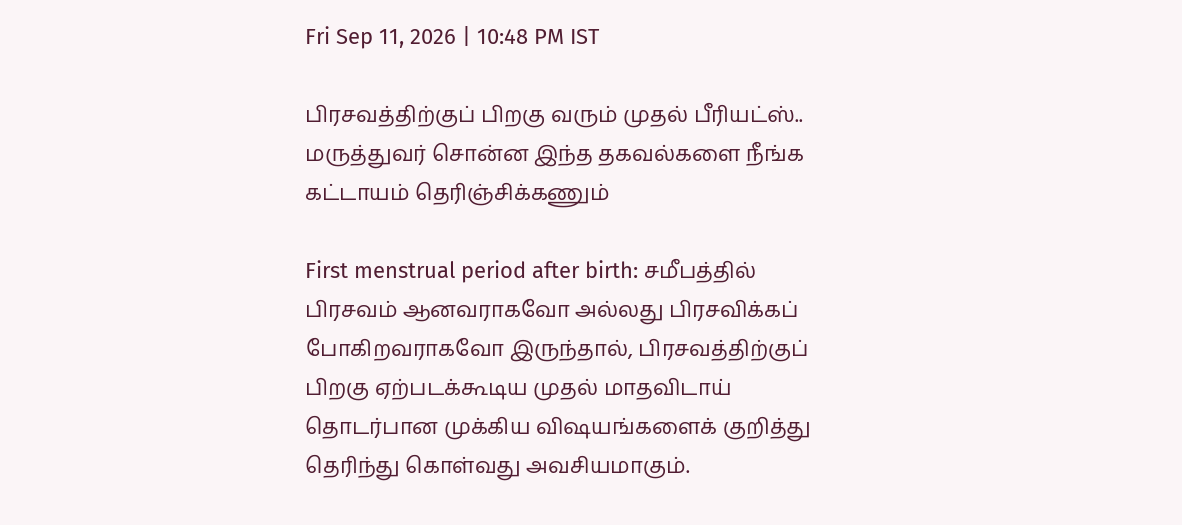Fri Sep 11, 2026 | 10:48 PM IST

பிரசவத்திற்குப் பிறகு வரும் முதல் பீரியட்ஸ்.. மருத்துவர் சொன்ன இந்த தகவல்களை நீங்க கட்டாயம் தெரிஞ்சிக்கணும்

First menstrual period after birth: சமீபத்தில் பிரசவம் ஆனவராகவோ அல்லது பிரசவிக்கப் போகிறவராகவோ இருந்தால், பிரசவத்திற்குப் பிறகு ஏற்படக்கூடிய முதல் மாதவிடாய் தொடர்பான முக்கிய விஷயங்களைக் குறித்து தெரிந்து கொள்வது அவசியமாகும்.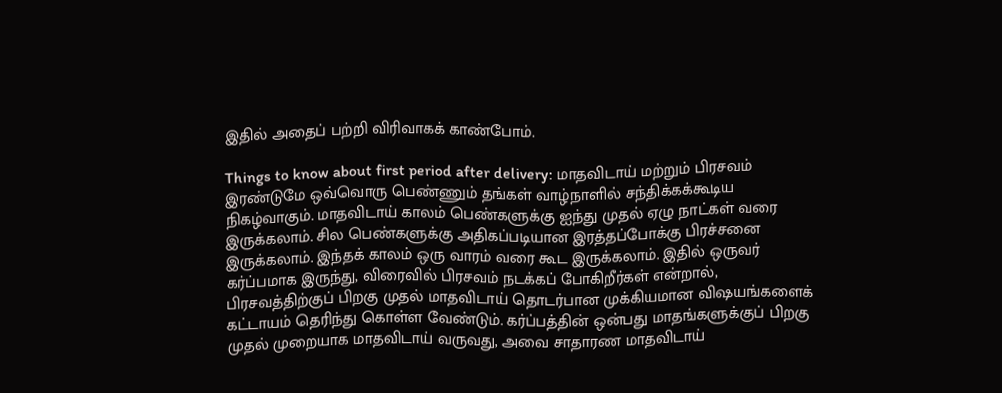இதில் அதைப் பற்றி விரிவாகக் காண்போம்.

Things to know about first period after delivery: மாதவிடாய் மற்றும் பிரசவம் இரண்டுமே ஒவ்வொரு பெண்ணும் தங்கள் வாழ்நாளில் சந்திக்கக்கூடிய நிகழ்வாகும். மாதவிடாய் காலம் பெண்களுக்கு ஐந்து முதல் ஏழு நாட்கள் வரை இருக்கலாம். சில பெண்களுக்கு அதிகப்படியான இரத்தப்போக்கு பிரச்சனை இருக்கலாம். இந்தக் காலம் ஒரு வாரம் வரை கூட இருக்கலாம். இதில் ஒருவர் கர்ப்பமாக இருந்து, விரைவில் பிரசவம் நடக்கப் போகிறீர்கள் என்றால், பிரசவத்திற்குப் பிறகு முதல் மாதவிடாய் தொடர்பான முக்கியமான விஷயங்களைக் கட்டாயம் தெரிந்து கொள்ள வேண்டும். கர்ப்பத்தின் ஒன்பது மாதங்களுக்குப் பிறகு முதல் முறையாக மாதவிடாய் வருவது, அவை சாதாரண மாதவிடாய்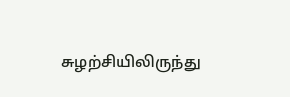சுழற்சியிலிருந்து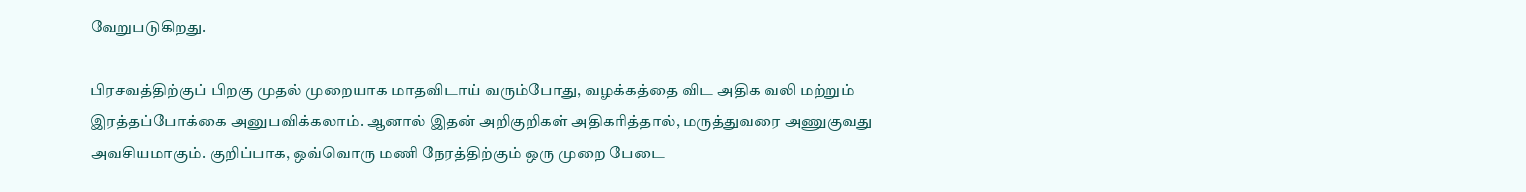வேறுபடுகிறது.

பிரசவத்திற்குப் பிறகு முதல் முறையாக மாதவிடாய் வரும்போது, வழக்கத்தை விட அதிக வலி மற்றும் இரத்தப்போக்கை அனுபவிக்கலாம். ஆனால் இதன் அறிகுறிகள் அதிகரித்தால், மருத்துவரை அணுகுவது அவசியமாகும். குறிப்பாக, ஒவ்வொரு மணி நேரத்திற்கும் ஒரு முறை பேடை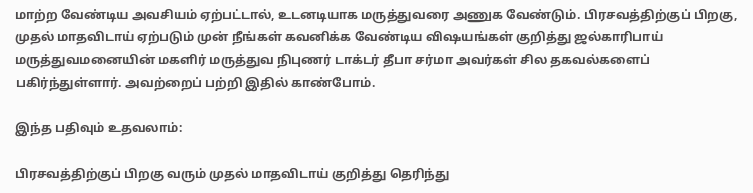மாற்ற வேண்டிய அவசியம் ஏற்பட்டால், உடனடியாக மருத்துவரை அணுக வேண்டும். பிரசவத்திற்குப் பிறகு, முதல் மாதவிடாய் ஏற்படும் முன் நீங்கள் கவனிக்க வேண்டிய விஷயங்கள் குறித்து ஜல்காரிபாய் மருத்துவமனையின் மகளிர் மருத்துவ நிபுணர் டாக்டர் தீபா சர்மா அவர்கள் சில தகவல்களைப் பகிர்ந்துள்ளார். அவற்றைப் பற்றி இதில் காண்போம்.

இந்த பதிவும் உதவலாம்:

பிரசவத்திற்குப் பிறகு வரும் முதல் மாதவிடாய் குறித்து தெரிந்து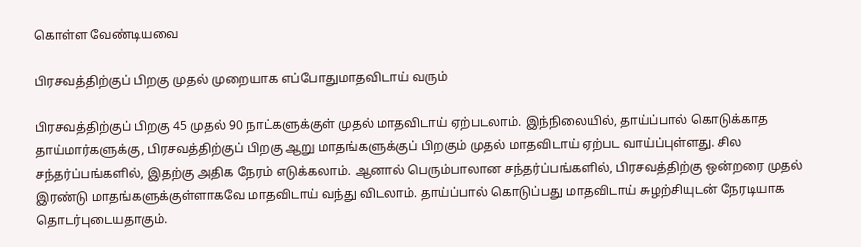கொள்ள வேண்டியவை

பிரசவத்திற்குப் பிறகு முதல் முறையாக எப்போதுமாதவிடாய் வரும்

பிரசவத்திற்குப் பிறகு 45 முதல் 90 நாட்களுக்குள் முதல் மாதவிடாய் ஏற்படலாம். இந்நிலையில், தாய்ப்பால் கொடுக்காத தாய்மார்களுக்கு, பிரசவத்திற்குப் பிறகு ஆறு மாதங்களுக்குப் பிறகும் முதல் மாதவிடாய் ஏற்பட வாய்ப்புள்ளது. சில சந்தர்ப்பங்களில், இதற்கு அதிக நேரம் எடுக்கலாம். ஆனால் பெரும்பாலான சந்தர்ப்பங்களில், பிரசவத்திற்கு ஒன்றரை முதல் இரண்டு மாதங்களுக்குள்ளாகவே மாதவிடாய் வந்து விடலாம். தாய்ப்பால் கொடுப்பது மாதவிடாய் சுழற்சியுடன் நேரடியாக தொடர்புடையதாகும்.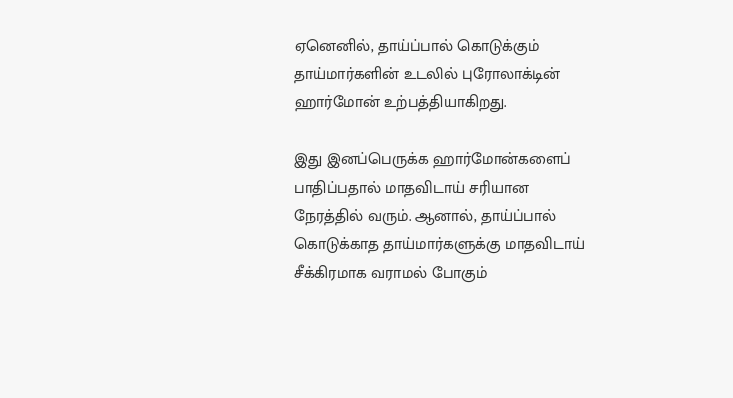ஏனெனில், தாய்ப்பால் கொடுக்கும் தாய்மார்களின் உடலில் புரோலாக்டின் ஹார்மோன் உற்பத்தியாகிறது.

இது இனப்பெருக்க ஹார்மோன்களைப் பாதிப்பதால் மாதவிடாய் சரியான நேரத்தில் வரும். ஆனால், தாய்ப்பால் கொடுக்காத தாய்மார்களுக்கு மாதவிடாய் சீக்கிரமாக வராமல் போகும்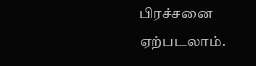பிரச்சனை ஏற்படலாம்.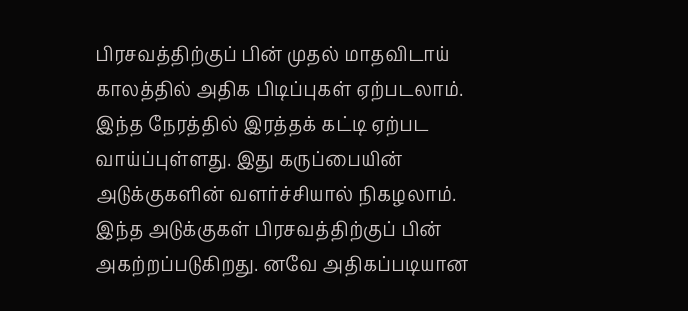பிரசவத்திற்குப் பின் முதல் மாதவிடாய் காலத்தில் அதிக பிடிப்புகள் ஏற்படலாம். இந்த நேரத்தில் இரத்தக் கட்டி ஏற்பட வாய்ப்புள்ளது. இது கருப்பையின் அடுக்குகளின் வளர்ச்சியால் நிகழலாம். இந்த அடுக்குகள் பிரசவத்திற்குப் பின் அகற்றப்படுகிறது. னவே அதிகப்படியான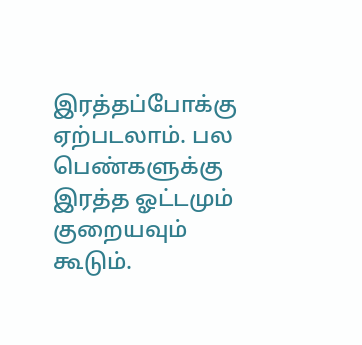இரத்தப்போக்கு ஏற்படலாம். பல பெண்களுக்கு இரத்த ஓட்டமும் குறையவும் கூடும்.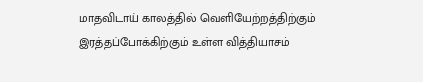மாதவிடாய் காலத்தில் வெளியேற்றத்திற்கும் இரத்தப்போக்கிற்கும் உள்ள வித்தியாசம்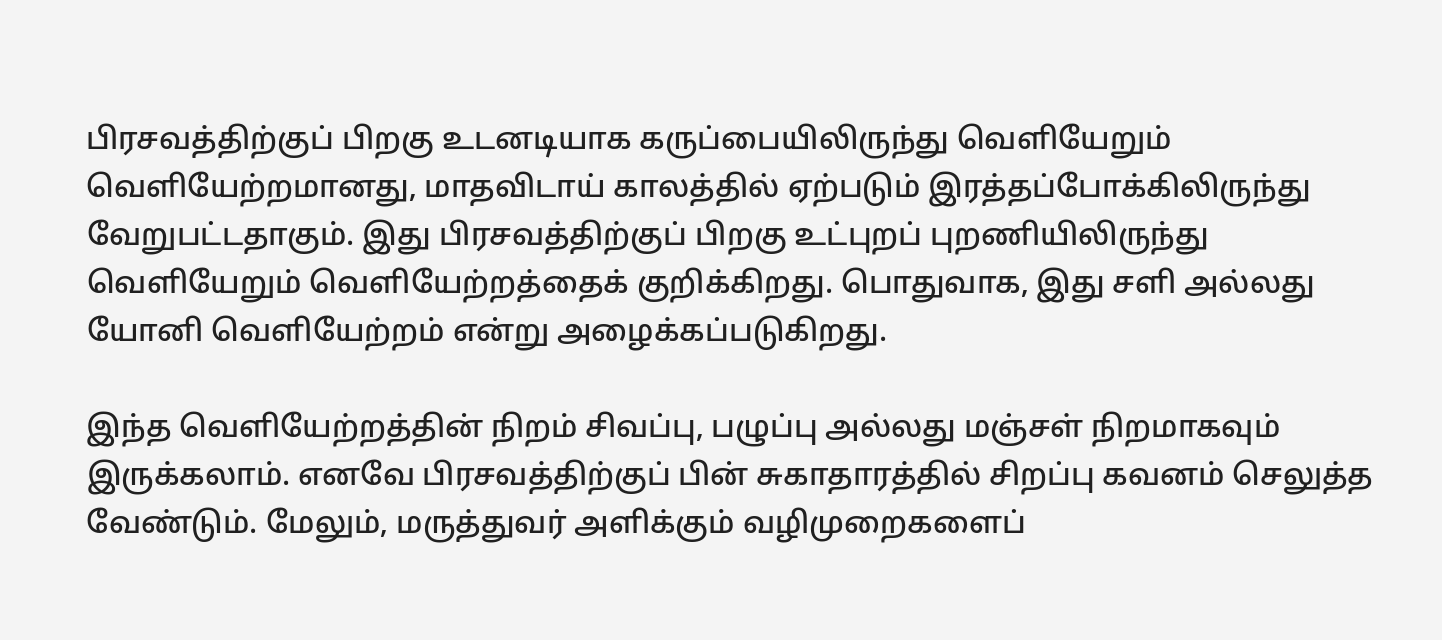பிரசவத்திற்குப் பிறகு உடனடியாக கருப்பையிலிருந்து வெளியேறும் வெளியேற்றமானது, மாதவிடாய் காலத்தில் ஏற்படும் இரத்தப்போக்கிலிருந்து வேறுபட்டதாகும். இது பிரசவத்திற்குப் பிறகு உட்புறப் புறணியிலிருந்து வெளியேறும் வெளியேற்றத்தைக் குறிக்கிறது. பொதுவாக, இது சளி அல்லது யோனி வெளியேற்றம் என்று அழைக்கப்படுகிறது.

இந்த வெளியேற்றத்தின் நிறம் சிவப்பு, பழுப்பு அல்லது மஞ்சள் நிறமாகவும் இருக்கலாம். எனவே பிரசவத்திற்குப் பின் சுகாதாரத்தில் சிறப்பு கவனம் செலுத்த வேண்டும். மேலும், மருத்துவர் அளிக்கும் வழிமுறைகளைப்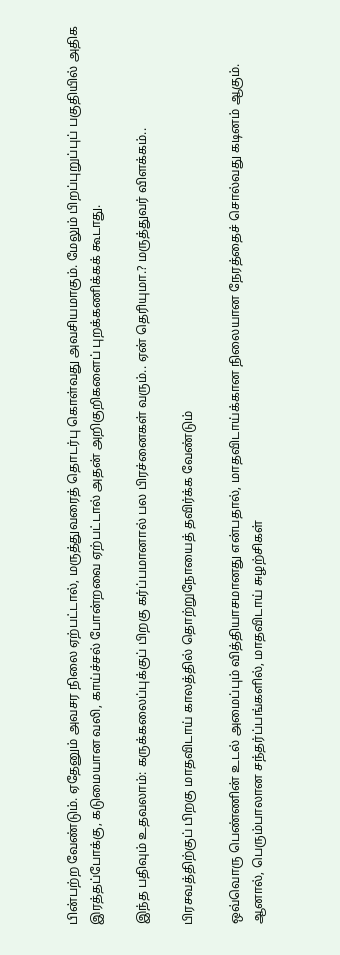பின்பற்ற வேண்டும். ஏதேனும் அவசர நிலை ஏற்பட்டால், மருத்துவரைத் தொடர்பு கொள்வது அவசியமாகும். மேலும் பிறப்புறுப்புப் பகுதியில் அதிக இரத்தப்போக்கு, கடுமையான வலி, காய்ச்சல் போன்றவை ஏற்பட்டால் அதன் அறிகுறிகளைப் புறக்கணிக்கக் கூடாது.

இந்த பதிவும் உதவலாம்: கருக்கலைப்புக்குப் பிறகு கர்ப்பமானால் பல பிரச்னைகள் வரும்.. ஏன் தெரியுமா.? மருத்துவர் விளக்கம்..

பிரசவத்திற்குப் பிறகு மாதவிடாய் காலத்தில் தொற்றுநோயைத் தவிர்க்க வேண்டும்

ஒவ்வொரு பெண்ணின் உடல் அமைப்பும் வித்தியாசமானது என்பதால், மாதவிடாய்க்கான நிலையான நேரத்தைச் சொல்வது கடினம் ஆகும். ஆனால், பெரும்பாலான சந்தர்ப்பங்களில், மாதவிடாய் சுழற்சிகள்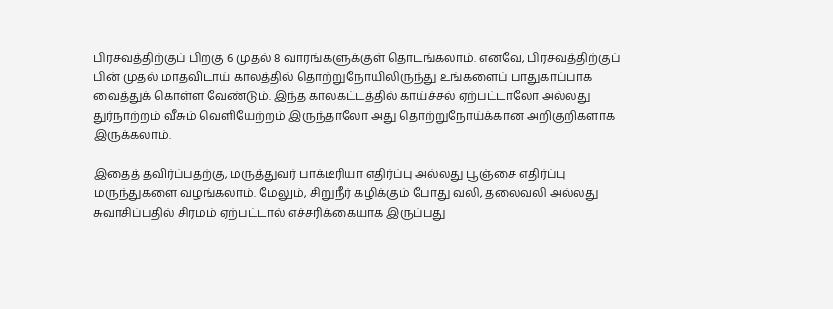பிரசவத்திற்குப் பிறகு 6 முதல் 8 வாரங்களுக்குள் தொடங்கலாம். எனவே, பிரசவத்திற்குப் பின் முதல் மாதவிடாய் காலத்தில் தொற்றுநோயிலிருந்து உங்களைப் பாதுகாப்பாக வைத்துக் கொள்ள வேண்டும். இந்த காலகட்டத்தில் காய்ச்சல் ஏற்பட்டாலோ அல்லது துர்நாற்றம் வீசும் வெளியேற்றம் இருந்தாலோ அது தொற்றுநோய்க்கான அறிகுறிகளாக இருக்கலாம்.

இதைத் தவிர்ப்பதற்கு, மருத்துவர் பாக்டீரியா எதிர்ப்பு அல்லது பூஞ்சை எதிர்ப்பு மருந்துகளை வழங்கலாம். மேலும், சிறுநீர் கழிக்கும் போது வலி, தலைவலி அல்லது சுவாசிப்பதில் சிரமம் ஏற்பட்டால் எச்சரிக்கையாக இருப்பது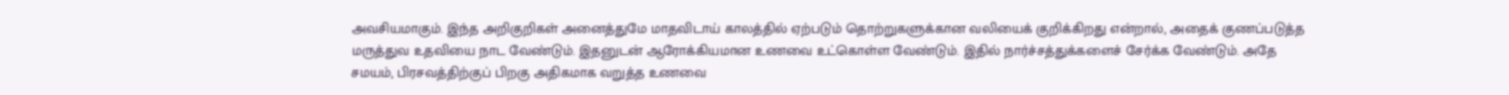அவசியமாகும். இந்த அறிகுறிகள் அனைத்துமே மாதவிடாய் காலத்தில் ஏற்படும் தொற்றுகளுக்கான வலியைக் குறிக்கிறது என்றால், அதைக் குணப்படுத்த மருத்துவ உதவியை நாட வேண்டும். இதனுடன் ஆரோக்கியமான உணவை உட்கொள்ள வேண்டும். இதில் நார்ச்சத்துக்களைச் சேர்க்க வேண்டும். அதே சமயம், பிரசவத்திற்குப் பிறகு அதிகமாக வறுத்த உணவை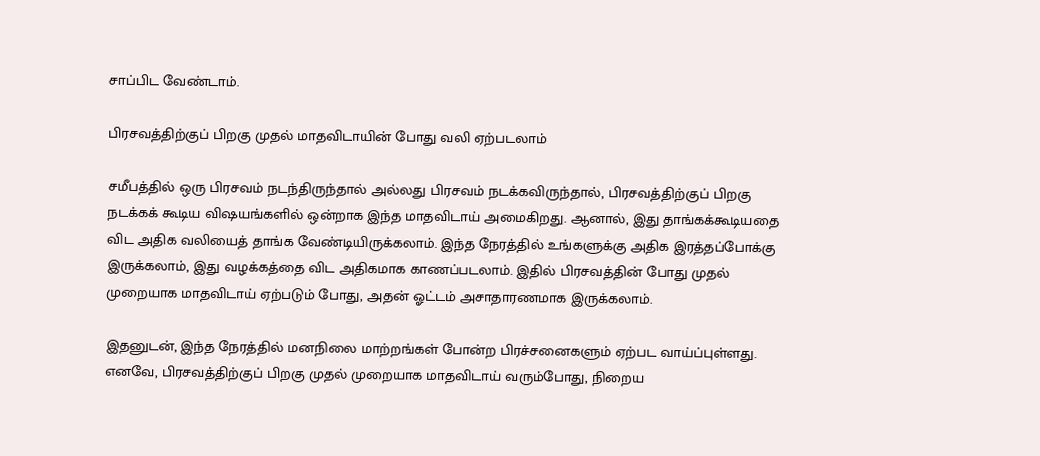சாப்பிட வேண்டாம்.

பிரசவத்திற்குப் பிறகு முதல் மாதவிடாயின் போது வலி ஏற்படலாம்

சமீபத்தில் ஒரு பிரசவம் நடந்திருந்தால் அல்லது பிரசவம் நடக்கவிருந்தால், பிரசவத்திற்குப் பிறகு நடக்கக் கூடிய விஷயங்களில் ஒன்றாக இந்த மாதவிடாய் அமைகிறது. ஆனால், இது தாங்கக்கூடியதை விட அதிக வலியைத் தாங்க வேண்டியிருக்கலாம். இந்த நேரத்தில் உங்களுக்கு அதிக இரத்தப்போக்கு இருக்கலாம், இது வழக்கத்தை விட அதிகமாக காணப்படலாம். இதில் பிரசவத்தின் போது முதல் முறையாக மாதவிடாய் ஏற்படும் போது, அதன் ஓட்டம் அசாதாரணமாக இருக்கலாம்.

இதனுடன், இந்த நேரத்தில் மனநிலை மாற்றங்கள் போன்ற பிரச்சனைகளும் ஏற்பட வாய்ப்புள்ளது. எனவே, பிரசவத்திற்குப் பிறகு முதல் முறையாக மாதவிடாய் வரும்போது, நிறைய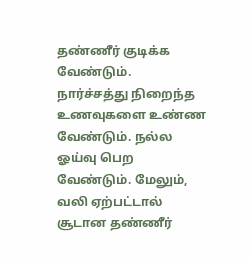தண்ணீர் குடிக்க வேண்டும். நார்ச்சத்து நிறைந்த உணவுகளை உண்ண வேண்டும். நல்ல ஓய்வு பெற வேண்டும். மேலும், வலி ஏற்பட்டால் சூடான தண்ணீர்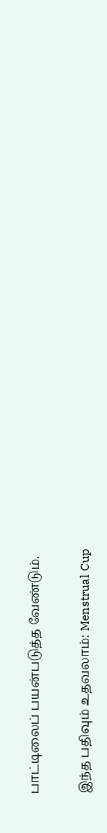பாட்டிலைப் பயன்படுத்த வேண்டும்.

இந்த பதிவும் உதவலாம்: Menstrual Cup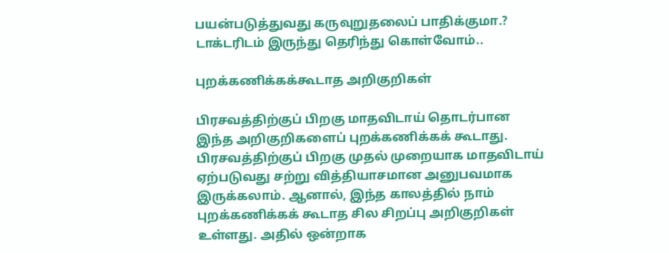பயன்படுத்துவது கருவுறுதலைப் பாதிக்குமா.? டாக்டரிடம் இருந்து தெரிந்து கொள்வோம்..

புறக்கணிக்கக்கூடாத அறிகுறிகள்

பிரசவத்திற்குப் பிறகு மாதவிடாய் தொடர்பான இந்த அறிகுறிகளைப் புறக்கணிக்கக் கூடாது. பிரசவத்திற்குப் பிறகு முதல் முறையாக மாதவிடாய் ஏற்படுவது சற்று வித்தியாசமான அனுபவமாக இருக்கலாம். ஆனால், இந்த காலத்தில் நாம் புறக்கணிக்கக் கூடாத சில சிறப்பு அறிகுறிகள் உள்ளது. அதில் ஒன்றாக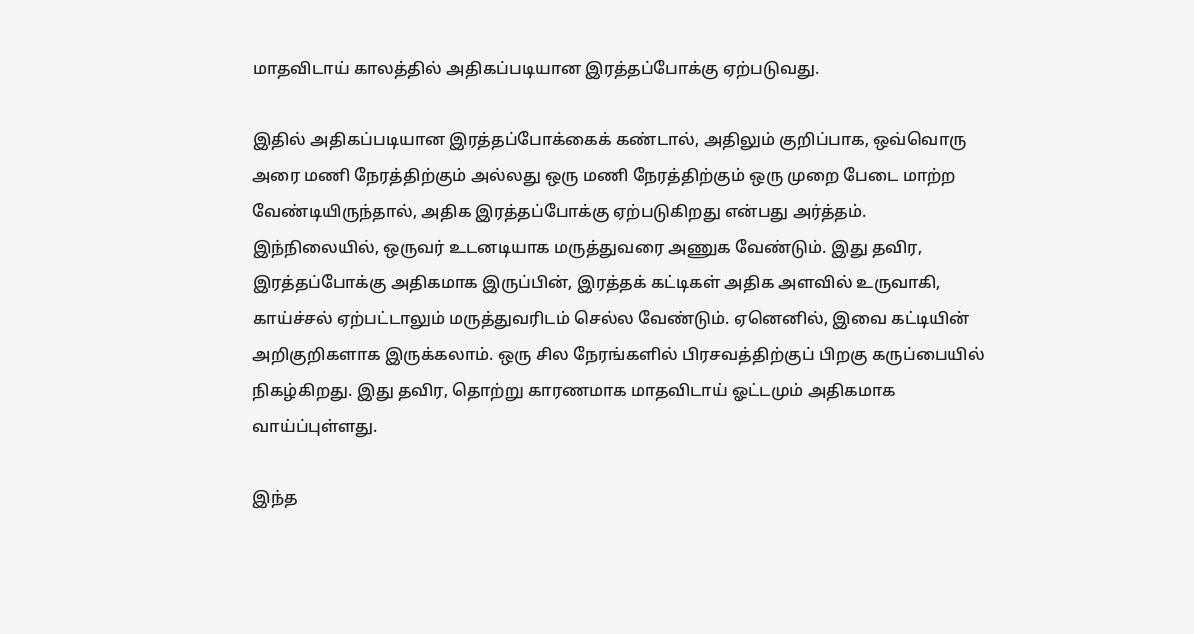மாதவிடாய் காலத்தில் அதிகப்படியான இரத்தப்போக்கு ஏற்படுவது.

இதில் அதிகப்படியான இரத்தப்போக்கைக் கண்டால், அதிலும் குறிப்பாக, ஒவ்வொரு அரை மணி நேரத்திற்கும் அல்லது ஒரு மணி நேரத்திற்கும் ஒரு முறை பேடை மாற்ற வேண்டியிருந்தால், அதிக இரத்தப்போக்கு ஏற்படுகிறது என்பது அர்த்தம். இந்நிலையில், ஒருவர் உடனடியாக மருத்துவரை அணுக வேண்டும். இது தவிர, இரத்தப்போக்கு அதிகமாக இருப்பின், இரத்தக் கட்டிகள் அதிக அளவில் உருவாகி, காய்ச்சல் ஏற்பட்டாலும் மருத்துவரிடம் செல்ல வேண்டும். ஏனெனில், இவை கட்டியின் அறிகுறிகளாக இருக்கலாம். ஒரு சில நேரங்களில் பிரசவத்திற்குப் பிறகு கருப்பையில் நிகழ்கிறது. இது தவிர, தொற்று காரணமாக மாதவிடாய் ஓட்டமும் அதிகமாக வாய்ப்புள்ளது.

இந்த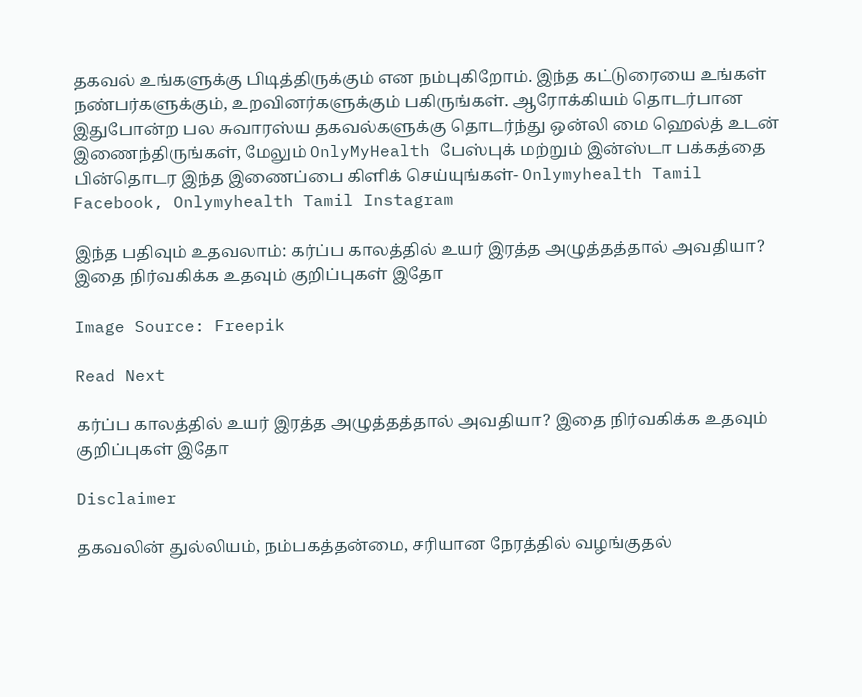தகவல் உங்களுக்கு பிடித்திருக்கும் என நம்புகிறோம். இந்த கட்டுரையை உங்கள் நண்பர்களுக்கும், உறவினர்களுக்கும் பகிருங்கள். ஆரோக்கியம் தொடர்பான இதுபோன்ற பல சுவாரஸ்ய தகவல்களுக்கு தொடர்ந்து ஒன்லி மை ஹெல்த் உடன் இணைந்திருங்கள், மேலும் OnlyMyHealth பேஸ்புக் மற்றும் இன்ஸ்டா பக்கத்தை பின்தொடர இந்த இணைப்பை கிளிக் செய்யுங்கள்- Onlymyhealth Tamil Facebook, Onlymyhealth Tamil Instagram

இந்த பதிவும் உதவலாம்: கர்ப்ப காலத்தில் உயர் இரத்த அழுத்தத்தால் அவதியா? இதை நிர்வகிக்க உதவும் குறிப்புகள் இதோ

Image Source: Freepik

Read Next

கர்ப்ப காலத்தில் உயர் இரத்த அழுத்தத்தால் அவதியா? இதை நிர்வகிக்க உதவும் குறிப்புகள் இதோ

Disclaimer

தகவலின் துல்லியம், நம்பகத்தன்மை, சரியான நேரத்தில் வழங்குதல்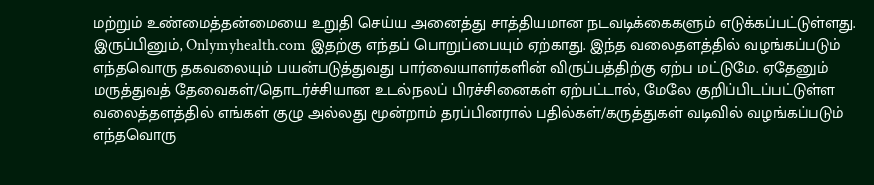மற்றும் உண்மைத்தன்மையை உறுதி செய்ய அனைத்து சாத்தியமான நடவடிக்கைகளும் எடுக்கப்பட்டுள்ளது. இருப்பினும், Onlymyhealth.com இதற்கு எந்தப் பொறுப்பையும் ஏற்காது. இந்த வலைதளத்தில் வழங்கப்படும் எந்தவொரு தகவலையும் பயன்படுத்துவது பார்வையாளர்களின் விருப்பத்திற்கு ஏற்ப மட்டுமே. ஏதேனும் மருத்துவத் தேவைகள்/தொடர்ச்சியான உடல்நலப் பிரச்சினைகள் ஏற்பட்டால், மேலே குறிப்பிடப்பட்டுள்ள வலைத்தளத்தில் எங்கள் குழு அல்லது மூன்றாம் தரப்பினரால் பதில்கள்/கருத்துகள் வடிவில் வழங்கப்படும் எந்தவொரு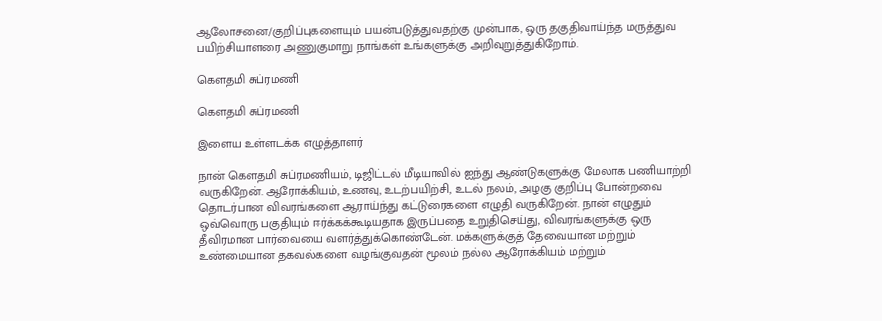ஆலோசனை/குறிப்புகளையும் பயன்படுத்துவதற்கு முன்பாக, ஒரு தகுதிவாய்ந்த மருத்துவ பயிற்சியாளரை அணுகுமாறு நாங்கள் உங்களுக்கு அறிவுறுத்துகிறோம்.

கௌதமி சுப்ரமணி

கௌதமி சுப்ரமணி

இளைய உள்ளடக்க எழுத்தாளர்

நான் கௌதமி சுப்ரமணியம், டிஜிட்டல் மீடியாவில் ஐந்து ஆண்டுகளுக்கு மேலாக பணியாற்றி வருகிறேன். ஆரோக்கியம், உணவு, உடற்பயிற்சி, உடல் நலம், அழகு குறிப்பு போன்றவை தொடர்பான விவரங்களை ஆராய்ந்து கட்டுரைகளை எழுதி வருகிறேன். நான் எழுதும் ஒவ்வொரு பகுதியும் ஈர்க்கக்கூடியதாக இருப்பதை உறுதிசெய்து, விவரங்களுக்கு ஒரு தீவிரமான பார்வையை வளர்த்துக்கொண்டேன். மக்களுக்குத் தேவையான மற்றும் உண்மையான தகவல்களை வழங்குவதன் மூலம் நல்ல ஆரோக்கியம் மற்றும்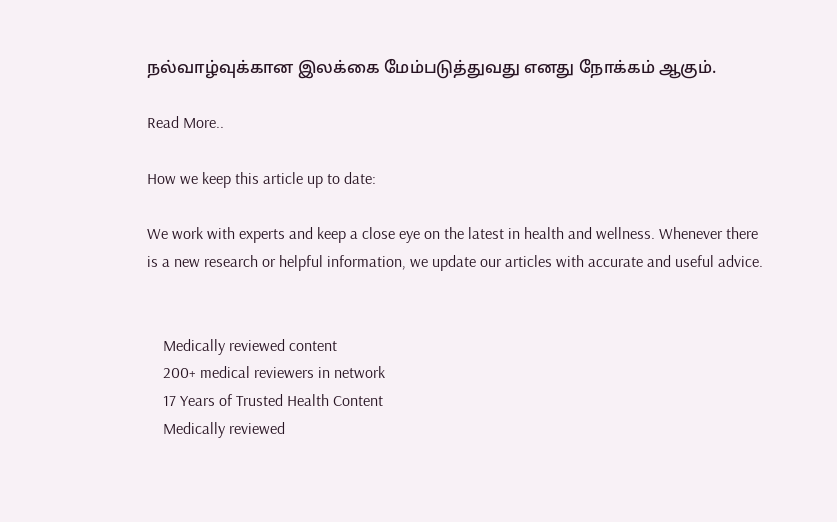நல்வாழ்வுக்கான இலக்கை மேம்படுத்துவது எனது நோக்கம் ஆகும்.

Read More..

How we keep this article up to date:

We work with experts and keep a close eye on the latest in health and wellness. Whenever there is a new research or helpful information, we update our articles with accurate and useful advice.


    Medically reviewed content
    200+ medical reviewers in network
    17 Years of Trusted Health Content
    Medically reviewed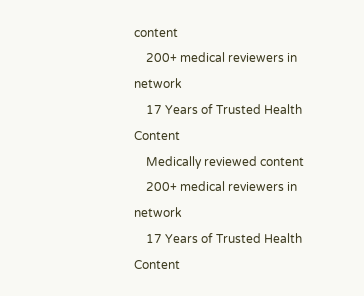content
    200+ medical reviewers in network
    17 Years of Trusted Health Content
    Medically reviewed content
    200+ medical reviewers in network
    17 Years of Trusted Health Content